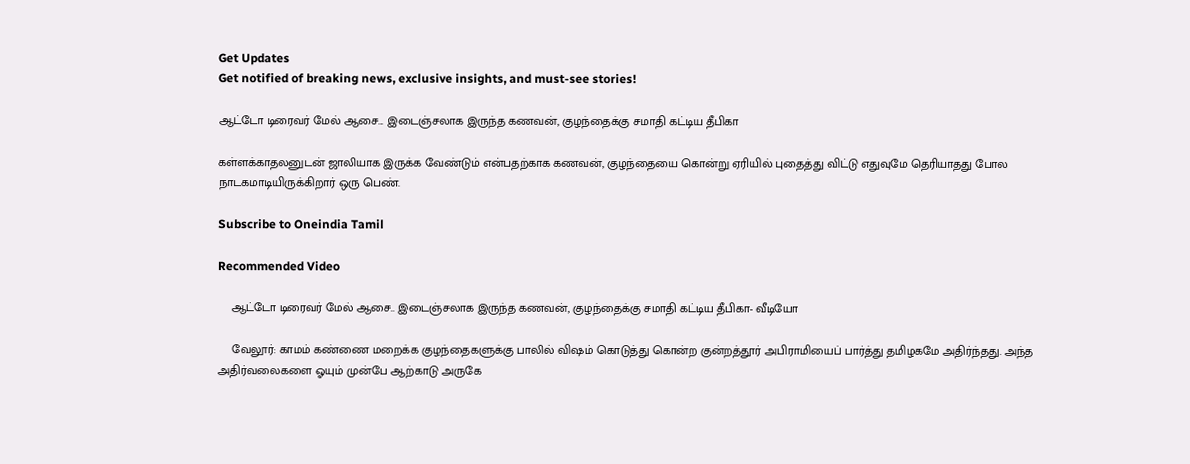Get Updates
Get notified of breaking news, exclusive insights, and must-see stories!

ஆட்டோ டிரைவர் மேல் ஆசை... இடைஞ்சலாக இருந்த கணவன், குழந்தைக்கு சமாதி கட்டிய தீபிகா

கள்ளக்காதலனுடன் ஜாலியாக இருக்க வேண்டும் என்பதற்காக கணவன், குழந்தையை கொன்று ஏரியில் புதைத்து விட்டு எதுவுமே தெரியாதது போல நாடகமாடியிருக்கிறார் ஒரு பெண்.

Subscribe to Oneindia Tamil

Recommended Video

    ஆட்டோ டிரைவர் மேல் ஆசை.. இடைஞ்சலாக இருந்த கணவன், குழந்தைக்கு சமாதி கட்டிய தீபிகா- வீடியோ

    வேலூர்: காமம் கண்ணை மறைக்க குழந்தைகளுக்கு பாலில் விஷம் கொடுத்து கொன்ற குன்றத்தூர் அபிராமியைப் பார்த்து தமிழகமே அதிர்ந்தது. அந்த அதிர்வலைகளை ஓயும் முன்பே ஆற்காடு அருகே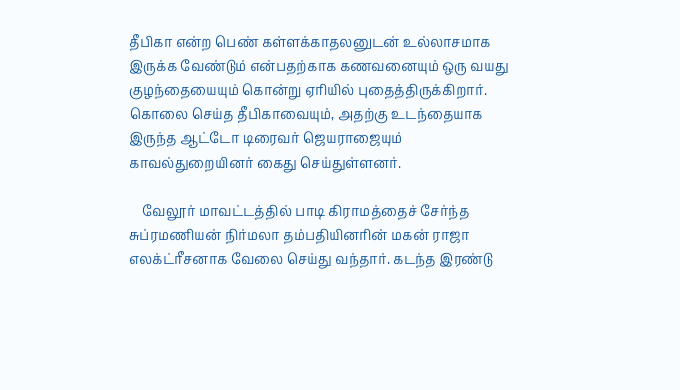தீபிகா என்ற பெண் கள்ளக்காதலனுடன் உல்லாசமாக இருக்க வேண்டும் என்பதற்காக கணவனையும் ஒரு வயது குழந்தையையும் கொன்று ஏரியில் புதைத்திருக்கிறார். கொலை செய்த தீபிகாவையும், அதற்கு உடந்தையாக இருந்த ஆட்டோ டிரைவர் ஜெயராஜையும் காவல்துறையினர் கைது செய்துள்ளனர்.

    வேலூர் மாவட்டத்தில் பாடி கிராமத்தைச் சேர்ந்த சுப்ரமணியன் நிர்மலா தம்பதியினரின் மகன் ராஜா எலக்ட்ரீசனாக வேலை செய்து வந்தார். கடந்த இரண்டு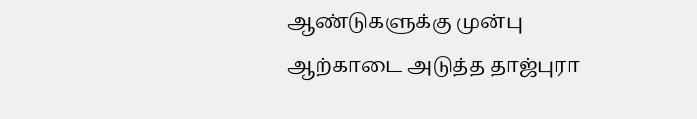ஆண்டுகளுக்கு முன்பு ஆற்காடை அடுத்த தாஜ்புரா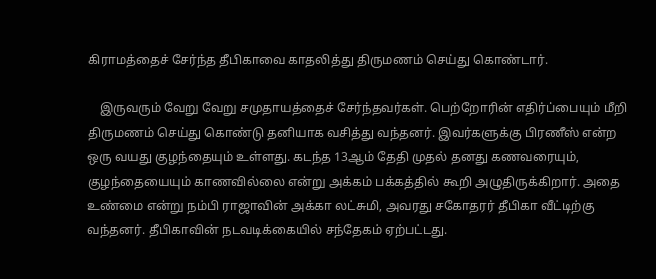கிராமத்தைச் சேர்ந்த தீபிகாவை காதலித்து திருமணம் செய்து கொண்டார்.

    இருவரும் வேறு வேறு சமுதாயத்தைச் சேர்ந்தவர்கள். பெற்றோரின் எதிர்ப்பையும் மீறி திருமணம் செய்து கொண்டு தனியாக வசித்து வந்தனர். இவர்களுக்கு பிரணீஸ் என்ற ஒரு வயது குழந்தையும் உள்ளது. கடந்த 13ஆம் தேதி முதல் தனது கணவரையும், குழந்தையையும் காணவில்லை என்று அக்கம் பக்கத்தில் கூறி அழுதிருக்கிறார். அதை உண்மை என்று நம்பி ராஜாவின் அக்கா லட்சுமி, அவரது சகோதரர் தீபிகா வீட்டிற்கு வந்தனர். தீபிகாவின் நடவடிக்கையில் சந்தேகம் ஏற்பட்டது.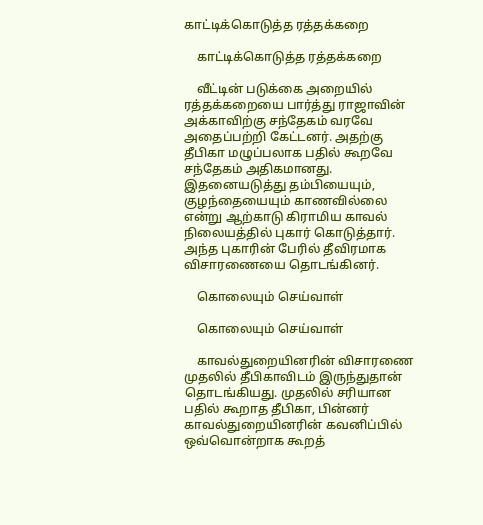காட்டிக்கொடுத்த ரத்தக்கறை

    காட்டிக்கொடுத்த ரத்தக்கறை

    வீட்டின் படுக்கை அறையில் ரத்தக்கறையை பார்த்து ராஜாவின் அக்காவிற்கு சந்தேகம் வரவே அதைப்பற்றி கேட்டனர். அதற்கு தீபிகா மழுப்பலாக பதில் கூறவே சந்தேகம் அதிகமானது. இதனையடுத்து தம்பியையும், குழந்தையையும் காணவில்லை என்று ஆற்காடு கிராமிய காவல் நிலையத்தில் புகார் கொடுத்தார். அந்த புகாரின் பேரில் தீவிரமாக விசாரணையை தொடங்கினர்.

    கொலையும் செய்வாள்

    கொலையும் செய்வாள்

    காவல்துறையினரின் விசாரணை முதலில் தீபிகாவிடம் இருந்துதான் தொடங்கியது. முதலில் சரியான பதில் கூறாத தீபிகா, பின்னர் காவல்துறையினரின் கவனிப்பில் ஒவ்வொன்றாக கூறத்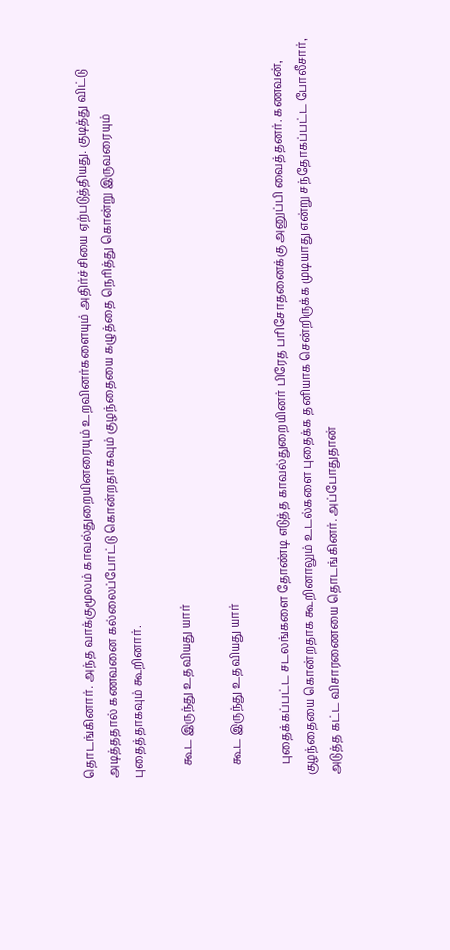தொடங்கினார். அந்த வாக்குமூலம் காவல்துறையினரையும் உறவினர்களையும் அதிர்ச்சியை ஏற்படுத்தியது. குடித்து விட்டு அடித்ததால் கணவனை கல்லைப்போட்டு கொன்றதாகவும் குழந்தையை கழுத்தை நெரித்து கொன்று இருவரையும் புதைத்தாகவும் கூறினார்.

    கூட இருந்து உதவியது யார்

    கூட இருந்து உதவியது யார்

    புதைக்கப்பட்ட சடலங்களை தோண்டி எடுத்த காவல்துறையினர் பிரேத பரிசோதனைக்கு அனுப்பி வைத்தனர். கணவன், குழந்தையை கொன்றதாக கூறினாலும் உடல்களை புதைக்க தனியாக சென்றிருக்க முடியாது என்று சந்தோகப்பட்ட போலீசார், அடுத்த கட்ட விசாரணையை தொடங்கினர். அப்போதுதான்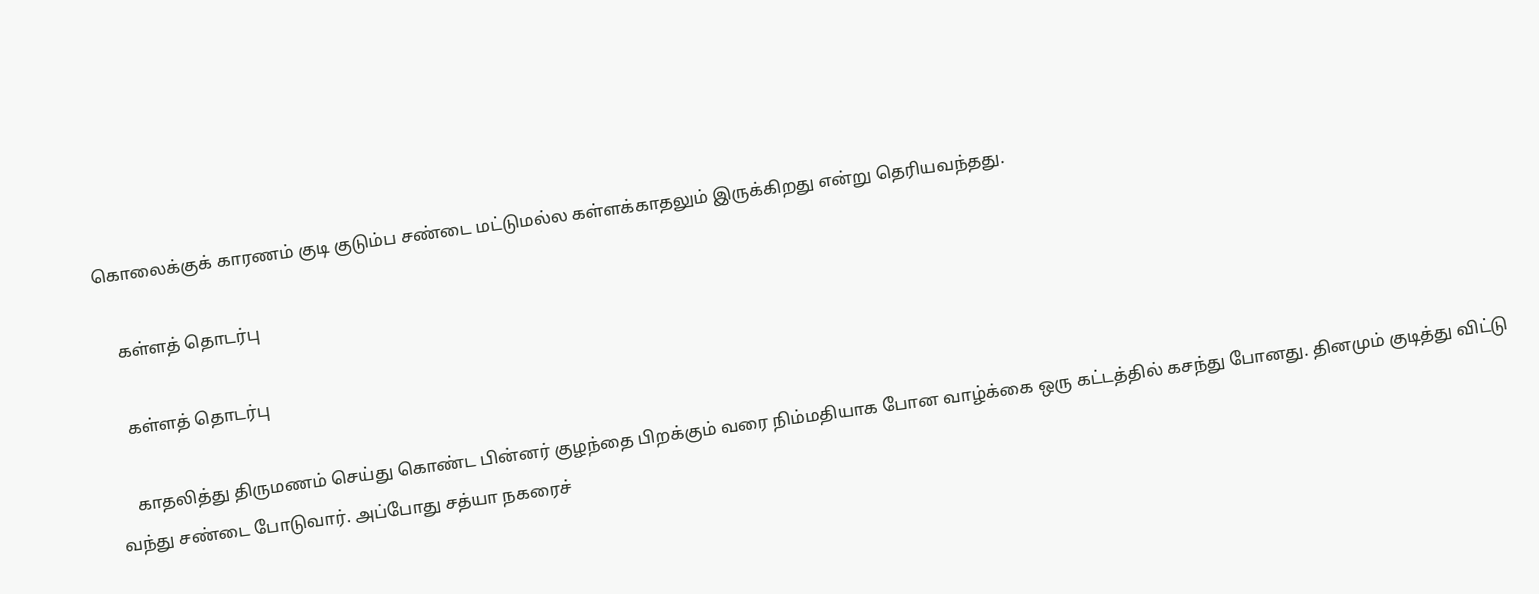கொலைக்குக் காரணம் குடி குடும்ப சண்டை மட்டுமல்ல கள்ளக்காதலும் இருக்கிறது என்று தெரியவந்தது.

    கள்ளத் தொடர்பு

    கள்ளத் தொடர்பு

    காதலித்து திருமணம் செய்து கொண்ட பின்னர் குழந்தை பிறக்கும் வரை நிம்மதியாக போன வாழ்க்கை ஒரு கட்டத்தில் கசந்து போனது. தினமும் குடித்து விட்டு வந்து சண்டை போடுவார். அப்போது சத்யா நகரைச்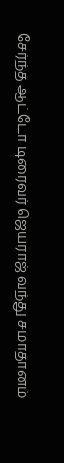சேர்ந்த ஆட்டோ டிரைவர் ஜெயராஜ் வந்து சமாதானம்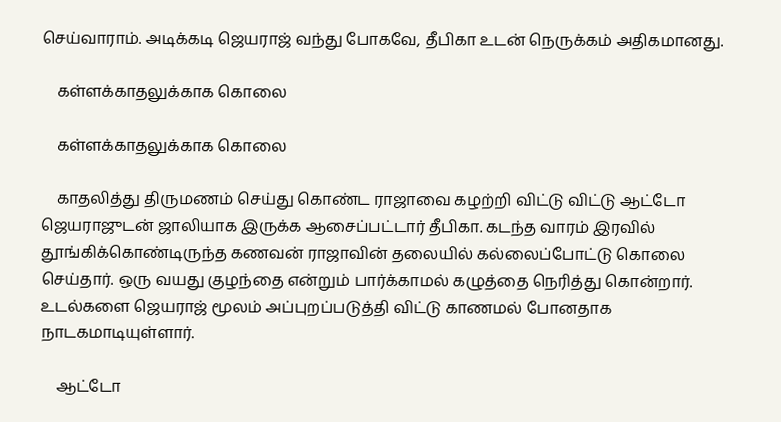செய்வாராம். அடிக்கடி ஜெயராஜ் வந்து போகவே, தீபிகா உடன் நெருக்கம் அதிகமானது.

    கள்ளக்காதலுக்காக கொலை

    கள்ளக்காதலுக்காக கொலை

    காதலித்து திருமணம் செய்து கொண்ட ராஜாவை கழற்றி விட்டு விட்டு ஆட்டோ ஜெயராஜுடன் ஜாலியாக இருக்க ஆசைப்பட்டார் தீபிகா. கடந்த வாரம் இரவில் தூங்கிக்கொண்டிருந்த கணவன் ராஜாவின் தலையில் கல்லைப்போட்டு கொலை செய்தார். ஒரு வயது குழந்தை என்றும் பார்க்காமல் கழுத்தை நெரித்து கொன்றார். உடல்களை ஜெயராஜ் மூலம் அப்புறப்படுத்தி விட்டு காணமல் போனதாக நாடகமாடியுள்ளார்.

    ஆட்டோ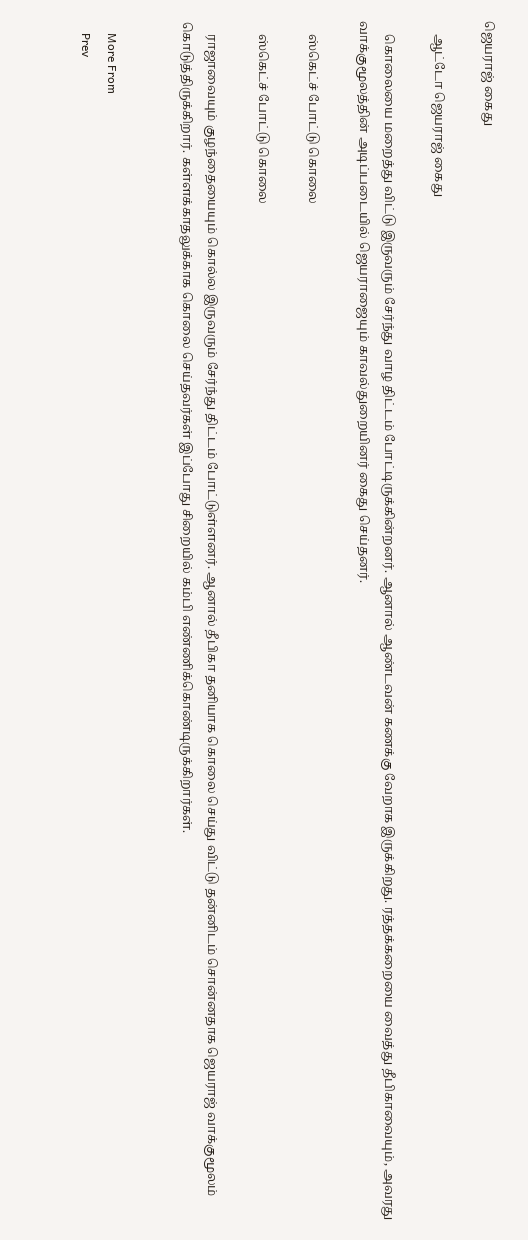ஜெயராஜ் கைது

    ஆட்டோ ஜெயராஜ் கைது

    கொலையை மறைத்து விட்டு இருவரும் சேர்ந்து வாழ திட்டம் போட்டிருக்கின்றனர். ஆனால் ஆண்டவன் கணக்கு வேறாக இருக்கிறது. ரத்தக்கறையை வைத்து தீபிகாவையும், அவரது வாக்குமூலத்தின் அடிப்படையில் ஜெயராஜையும் காவல்துறையினர் கைது செய்தனர்.

    ஸ்கெட்ச் போட்டு கொலை

    ஸ்கெட்ச் போட்டு கொலை

    ராஜாவையும் குழந்தையையும் கொல்ல இருவரும் சேர்ந்து திட்டம் போட்டுள்ளனர். ஆனால் தீபிகா தனியாக கொலை செய்து விட்டு தன்னிடம் சொன்னதாக ஜெயராஜ் வாக்குமூலம் கொடுத்திருக்கிறார். கள்ளக்காதலுக்காக கொலை செய்தவர்கள் இப்போது சிறையில் கம்பி எண்ணிக்கொண்டிருக்கிறார்கள்.


    More From
    Prev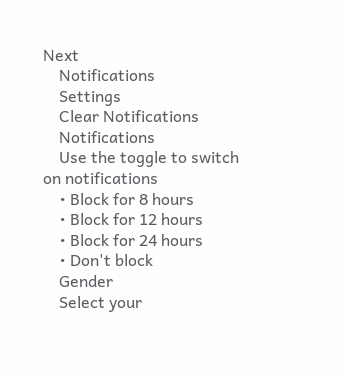Next
    Notifications
    Settings
    Clear Notifications
    Notifications
    Use the toggle to switch on notifications
    • Block for 8 hours
    • Block for 12 hours
    • Block for 24 hours
    • Don't block
    Gender
    Select your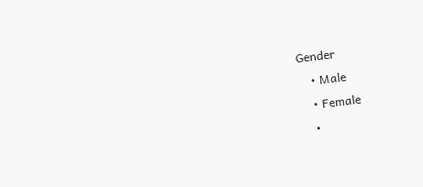Gender
    • Male
    • Female
    •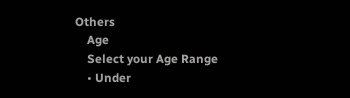Others
    Age
    Select your Age Range
    • Under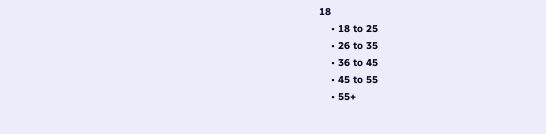18
    • 18 to 25
    • 26 to 35
    • 36 to 45
    • 45 to 55
    • 55+